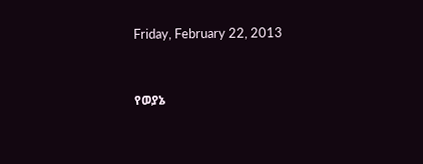Friday, February 22, 2013


የወያኔ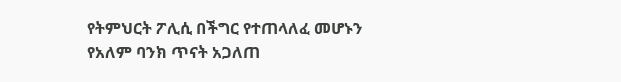የትምህርት ፖሊሲ በችግር የተጠላለፈ መሆኑን የአለም ባንክ ጥናት አጋለጠ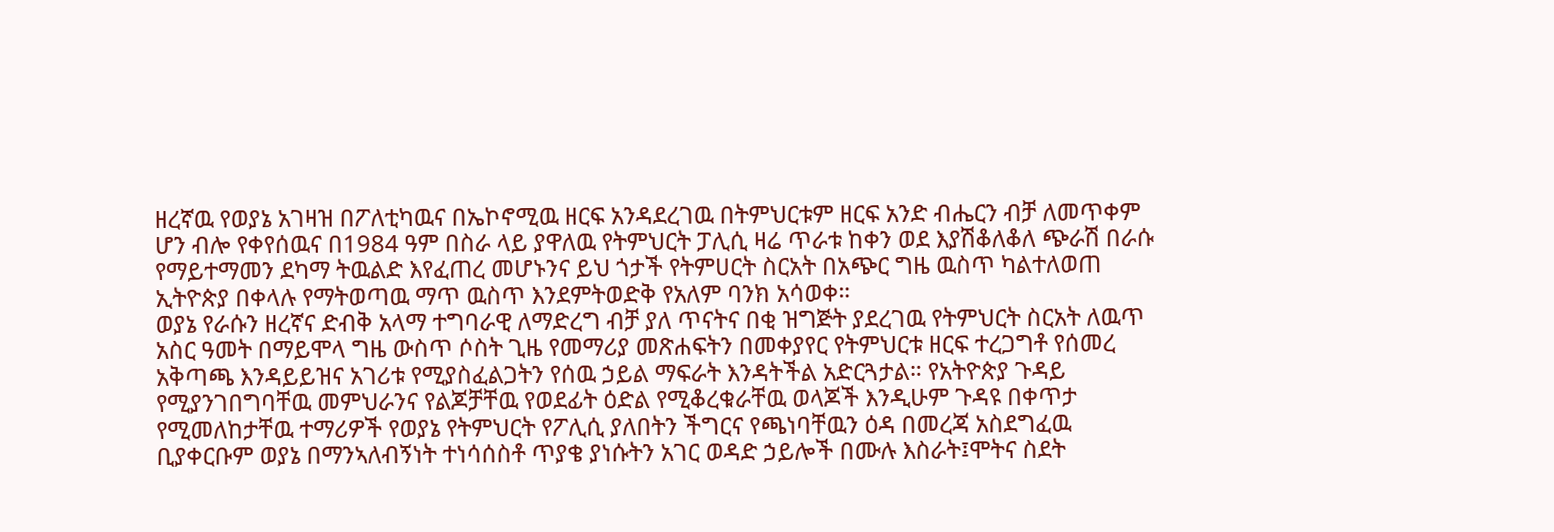ዘረኛዉ የወያኔ አገዛዝ በፖለቲካዉና በኤኮኖሚዉ ዘርፍ አንዳደረገዉ በትምህርቱም ዘርፍ አንድ ብሔርን ብቻ ለመጥቀም ሆን ብሎ የቀየሰዉና በ1984 ዓም በስራ ላይ ያዋለዉ የትምህርት ፓሊሲ ዛሬ ጥራቱ ከቀን ወደ እያሽቆለቆለ ጭራሽ በራሱ የማይተማመን ደካማ ትዉልድ እየፈጠረ መሆኑንና ይህ ጎታች የትምሀርት ስርአት በአጭር ግዜ ዉስጥ ካልተለወጠ ኢትዮጵያ በቀላሉ የማትወጣዉ ማጥ ዉስጥ እንደምትወድቅ የአለም ባንክ አሳወቀ።
ወያኔ የራሱን ዘረኛና ድብቅ አላማ ተግባራዊ ለማድረግ ብቻ ያለ ጥናትና በቂ ዝግጅት ያደረገዉ የትምህርት ስርአት ለዉጥ አስር ዓመት በማይሞላ ግዜ ውስጥ ሶስት ጊዜ የመማሪያ መጽሐፍትን በመቀያየር የትምህርቱ ዘርፍ ተረጋግቶ የሰመረ አቅጣጫ እንዳይይዝና አገሪቱ የሚያስፈልጋትን የሰዉ ኃይል ማፍራት እንዳትችል አድርጓታል። የአትዮጵያ ጉዳይ የሚያንገበግባቸዉ መምህራንና የልጆቻቸዉ የወደፊት ዕድል የሚቆረቁራቸዉ ወላጆች እንዲሁም ጉዳዩ በቀጥታ የሚመለከታቸዉ ተማሪዎች የወያኔ የትምህርት የፖሊሲ ያለበትን ችግርና የጫነባቸዉን ዕዳ በመረጃ አስደግፈዉ ቢያቀርቡም ወያኔ በማንኣለብኝነት ተነሳሰስቶ ጥያቄ ያነሱትን አገር ወዳድ ኃይሎች በሙሉ እስራት፤ሞትና ስደት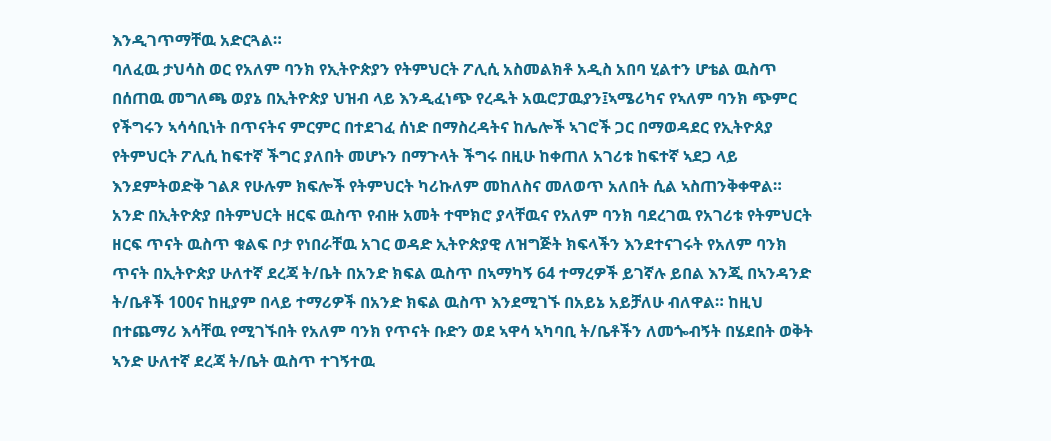እንዲገጥማቸዉ አድርጓል።
ባለፈዉ ታህሳስ ወር የአለም ባንክ የኢትዮጵያን የትምህርት ፖሊሲ አስመልክቶ አዲስ አበባ ሂልተን ሆቴል ዉስጥ በሰጠዉ መግለጫ ወያኔ በኢትዮጵያ ህዝብ ላይ እንዲፈነጭ የረዱት አዉሮፓዉያን፤ኣሜሪካና የኣለም ባንክ ጭምር የችግሩን ኣሳሳቢነት በጥናትና ምርምር በተደገፈ ሰነድ በማስረዳትና ከሌሎች ኣገሮች ጋር በማወዳደር የኢትዮጰያ የትምህርት ፖሊሲ ከፍተኛ ችግር ያለበት መሆኑን በማጉላት ችግሩ በዚሁ ከቀጠለ አገሪቱ ከፍተኛ ኣደጋ ላይ እንደምትወድቅ ገልጾ የሁሉም ክፍሎች የትምህርት ካሪኩለም መከለስና መለወጥ አለበት ሲል ኣስጠንቅቀዋል።
አንድ በኢትዮጵያ በትምህርት ዘርፍ ዉስጥ የብዙ አመት ተሞክሮ ያላቸዉና የአለም ባንክ ባደረገዉ የአገሪቱ የትምህርት ዘርፍ ጥናት ዉስጥ ቁልፍ ቦታ የነበራቸዉ አገር ወዳድ ኢትዮጵያዊ ለዝግጅት ክፍላችን እንደተናገሩት የአለም ባንክ ጥናት በኢትዮጵያ ሁለተኛ ደረጃ ት/ቤት በአንድ ክፍል ዉስጥ በኣማካኝ 64 ተማረዎች ይገኛሉ ይበል እንጂ በኣንዳንድ ት/ቤቶች 100ና ከዚያም በላይ ተማሪዎች በአንድ ክፍል ዉስጥ እንደሚገኙ በአይኔ አይቻለሁ ብለዋል። ከዚህ በተጨማሪ እሳቸዉ የሚገኙበት የአለም ባንክ የጥናት ቡድን ወደ ኣዋሳ ኣካባቢ ት/ቤቶችን ለመጐብኝት በሄደበት ወቅት ኣንድ ሁለተኛ ደረጃ ት/ቤት ዉስጥ ተገኝተዉ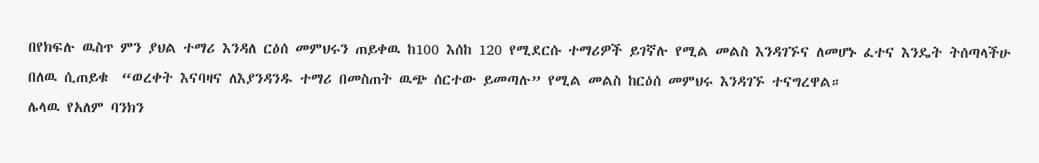በየክፍሉ ዉስጥ ምን ያህል ተማሪ እንዳለ ርዕሰ መምህሩን ጠይቀዉ ከ100 እሰከ 120 የሚደርሱ ተማሪዎች ይገኛሉ የሚል መልስ እንዳገኙና ለመሆኑ ፈተና እንዴት ትሰጣላችሁ በለዉ ሲጠይቁ  “ወረቀት እናባዛና ለእያንዳንዱ ተማሪ በመስጠት ዉጭ ሰርተው ይመጣሉ” የሚል መልስ ከርዕሰ መምህሩ እንዳገኙ ተናግረዋል።
ሌላዉ የአለም ባንክን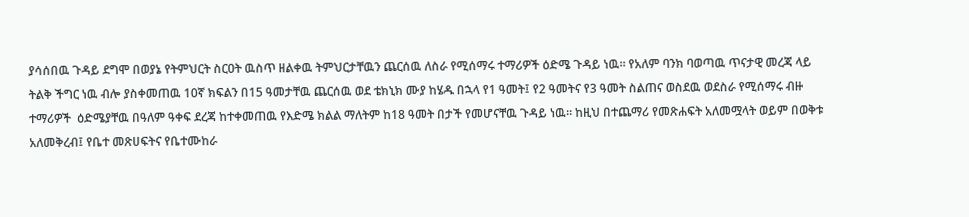ያሳሰበዉ ጉዳይ ደግሞ በወያኔ የትምህርት ስርዐት ዉስጥ ዘልቀዉ ትምህርታቸዉን ጨርሰዉ ለስራ የሚሰማሩ ተማሪዎች ዕድሜ ጉዳይ ነዉ። የአለም ባንክ ባወጣዉ ጥናታዊ መረጃ ላይ ትልቅ ችግር ነዉ ብሎ ያስቀመጠዉ 10ኛ ክፍልን በ15 ዓመታቸዉ ጨርሰዉ ወደ ቴክኒክ ሙያ ከሄዱ በኋላ የ1 ዓመት፤ የ2 ዓመትና የ3 ዓመት ስልጠና ወስደዉ ወደስራ የሚሰማሩ ብዙ ተማሪዎች  ዕድሜያቸዉ በዓለም ዓቀፍ ደረጃ ከተቀመጠዉ የእድሜ ክልል ማለትም ከ18 ዓመት በታች የመሆናቸዉ ጉዳይ ነዉ። ከዚህ በተጨማሪ የመጽሐፍት አለመሟላት ወይም በወቅቱ አለመቅረብ፤ የቤተ መጽሀፍትና የቤተሙከራ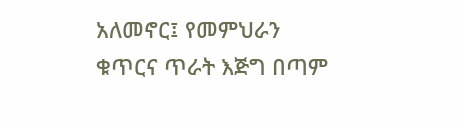አለመኖር፤ የመምህራን ቁጥርና ጥራት እጅግ በጣም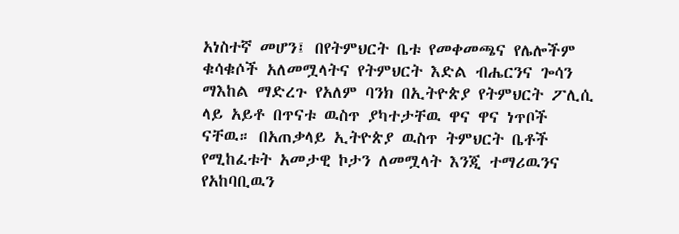አነስተኛ መሆን፤ በየትምህርት ቤቱ የመቀመጫና የሌሎችም ቁሳቁሶች አለመሟላትና የትምህርት እድል ብሔርንና ጐሳን ማእከል ማድረጉ የአለም ባንክ በኢትዮጵያ የትምህርት ፖሊሲ ላይ አይቶ በጥናቱ ዉስጥ ያካተታቸዉ ዋና ዋና ነጥቦች ናቸዉ። በአጠቃላይ ኢትዮጵያ ዉስጥ ትምህርት ቤቶች የሚከፈቱት አመታዊ ኮታን ለመሟላት እንጂ ተማሪዉንና የአከባቢዉን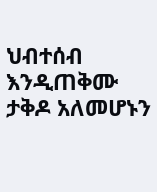ህብተሰብ እንዲጠቅሙ ታቅዶ አለመሆኑን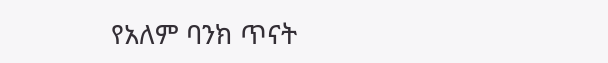የአለም ባንክ ጥናት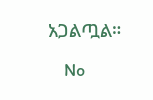አጋልጧል።

    No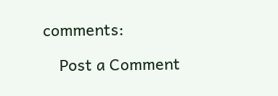comments:

    Post a Comment